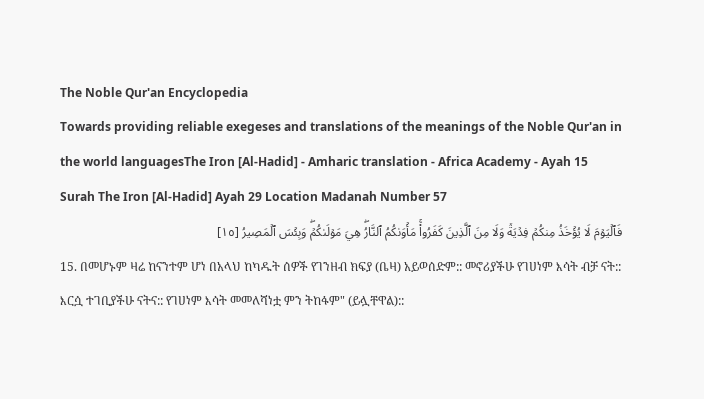The Noble Qur'an Encyclopedia
Towards providing reliable exegeses and translations of the meanings of the Noble Qur'an in the world languagesThe Iron [Al-Hadid] - Amharic translation - Africa Academy - Ayah 15
Surah The Iron [Al-Hadid] Ayah 29 Location Madanah Number 57
فَٱلۡيَوۡمَ لَا يُؤۡخَذُ مِنكُمۡ فِدۡيَةٞ وَلَا مِنَ ٱلَّذِينَ كَفَرُواْۚ مَأۡوَىٰكُمُ ٱلنَّارُۖ هِيَ مَوۡلَىٰكُمۡۖ وَبِئۡسَ ٱلۡمَصِيرُ [١٥]
15. በመሆኑም ዛሬ ከናንተም ሆነ በአላህ ከካዱት ሰዎች የገንዘብ ክፍያ (ቤዛ) አይወሰድም:: መኖሪያችሁ የገሀነም እሳት ብቻ ናት:: እርሷ ተገቢያችሁ ናትና:: የገሀነም እሳት መመለሻነቷ ምን ትከፋም" (ይሏቸዋል)::